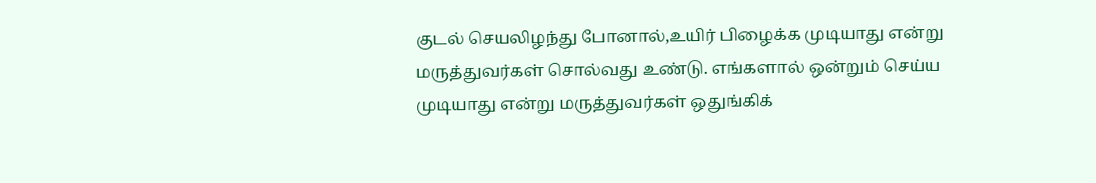குடல் செயலிழந்து போனால்,உயிர் பிழைக்க முடியாது என்று மருத்துவர்கள் சொல்வது உண்டு. எங்களால் ஒன்றும் செய்ய முடியாது என்று மருத்துவர்கள் ஒதுங்கிக்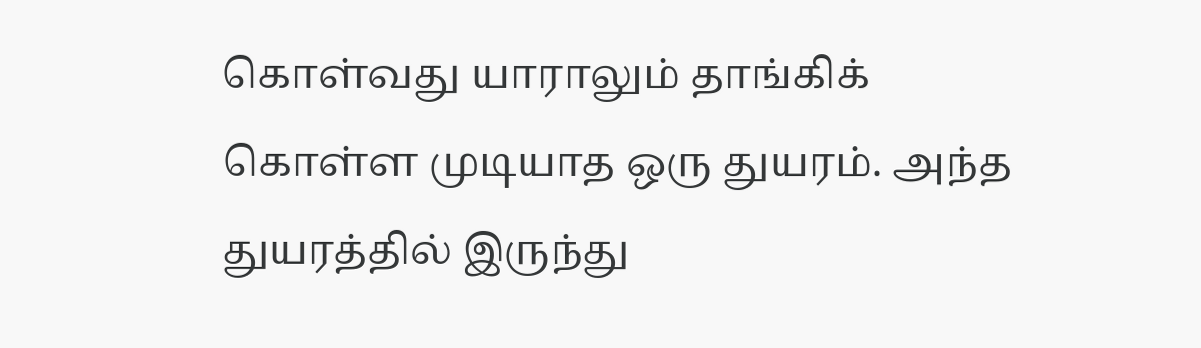கொள்வது யாராலும் தாங்கிக் கொள்ள முடியாத ஒரு துயரம். அந்த துயரத்தில் இருந்து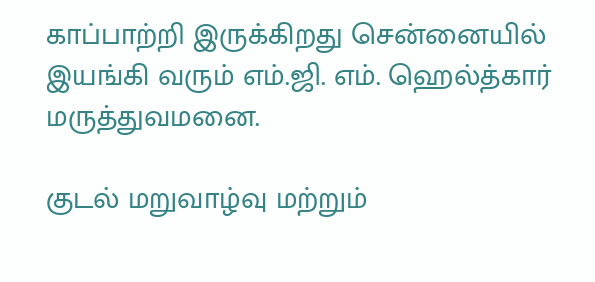காப்பாற்றி இருக்கிறது சென்னையில் இயங்கி வரும் எம்.ஜி. எம். ஹெல்த்கார் மருத்துவமனை.

குடல் மறுவாழ்வு மற்றும்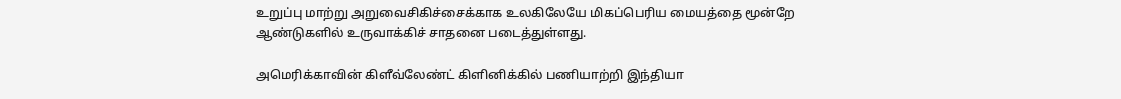உறுப்பு மாற்று அறுவைசிகிச்சைக்காக உலகிலேயே மிகப்பெரிய மையத்தை மூன்றே ஆண்டுகளில் உருவாக்கிச் சாதனை படைத்துள்ளது.

அமெரிக்காவின் கிளீவ்லேண்ட் கிளினிக்கில் பணியாற்றி இந்தியா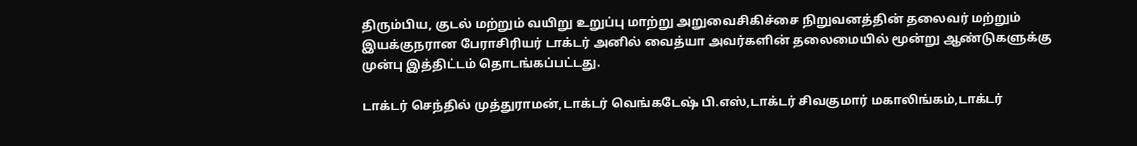திரும்பிய, குடல் மற்றும் வயிறு உறுப்பு மாற்று அறுவைசிகிச்சை நிறுவனத்தின் தலைவர் மற்றும் இயக்குநரான பேராசிரியர் டாக்டர் அனில் வைத்யா அவர்களின் தலைமையில் மூன்று ஆண்டுகளுக்கு முன்பு இத்திட்டம் தொடங்கப்பட்டது.

டாக்டர் செந்தில் முத்துராமன்,டாக்டர் வெங்கடேஷ் பி.எஸ்,டாக்டர் சிவகுமார் மகாலிங்கம்,டாக்டர்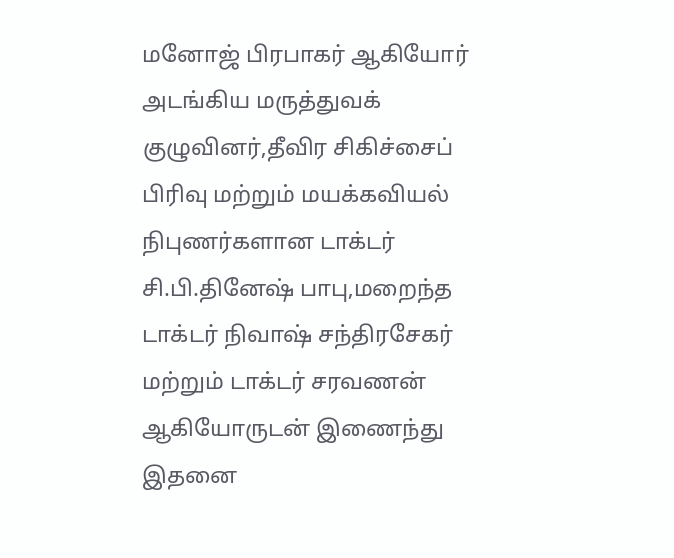மனோஜ் பிரபாகர் ஆகியோர் அடங்கிய மருத்துவக் குழுவினர்,தீவிர சிகிச்சைப் பிரிவு மற்றும் மயக்கவியல் நிபுணர்களான டாக்டர் சி.பி.தினேஷ் பாபு,மறைந்த டாக்டர் நிவாஷ் சந்திரசேகர் மற்றும் டாக்டர் சரவணன் ஆகியோருடன் இணைந்து இதனை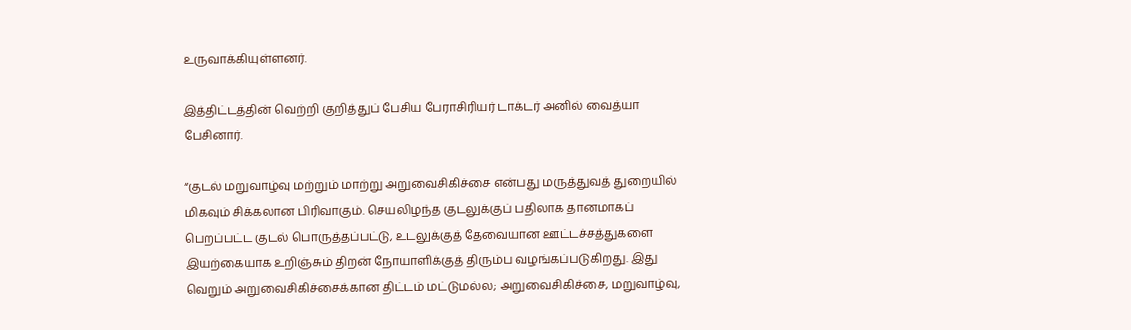உருவாக்கியுள்ளனர்.

இத்திட்டத்தின் வெற்றி குறித்துப் பேசிய பேராசிரியர் டாக்டர் அனில் வைத்யா பேசினார்.

“குடல் மறுவாழ்வு மற்றும் மாற்று அறுவைசிகிச்சை என்பது மருத்துவத் துறையில் மிகவும் சிக்கலான பிரிவாகும். செயலிழந்த குடலுக்குப் பதிலாக தானமாகப் பெறப்பட்ட குடல் பொருத்தப்பட்டு, உடலுக்குத் தேவையான ஊட்டச்சத்துகளை இயற்கையாக உறிஞ்சும் திறன் நோயாளிக்குத் திரும்ப வழங்கப்படுகிறது. இது வெறும் அறுவைசிகிச்சைக்கான திட்டம் மட்டுமல்ல; அறுவைசிகிச்சை, மறுவாழ்வு,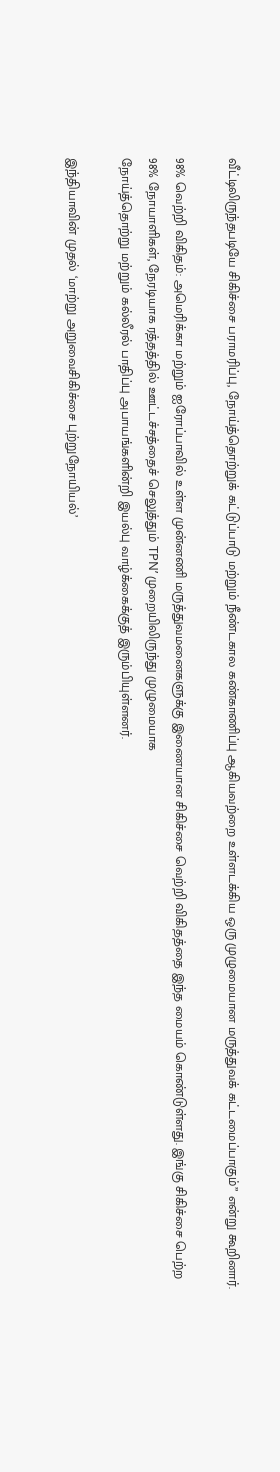வீட்டிலிருந்தபடியே சிகிச்சை பராமரிப்பு, நோய்த்தொற்றுக் கட்டுப்பாடு மற்றும் நீண்டகால கண்காணிப்பு ஆகியவற்றை உள்ளடக்கிய ஒரு முழுமையான மருத்துவக் கட்டமைப்பாகும்” என்று கூறினார்.

98% வெற்றி விகிதம்: அமெரிக்கா மற்றும் ஐரோப்பாவில் உள்ள முன்னணி மருத்துவமனைகளுக்கு இணையான சிகிச்சை வெற்றி விகிதத்தை இந்த மையம் கொண்டுள்ளது. இங்கு சிகிச்சை பெற்ற 98% நோயாளிகள், நேரடியாக ரத்தத்தில் ஊட்டச்சத்தைச் செலுத்தும் TPN’ முறையிலிருந்து முழுமையாக
நோய்த்தொற்று மற்றும் கல்லீரல் பாதிப்பு அபாயங்களின்றி இயல்பு வாழ்க்கைக்குத் இரும்பியுள்ளனர்.

இந்தியாவின் முதல் ‘மாற்று அறுவைசிகிச்சை புற்றுநோயியல்’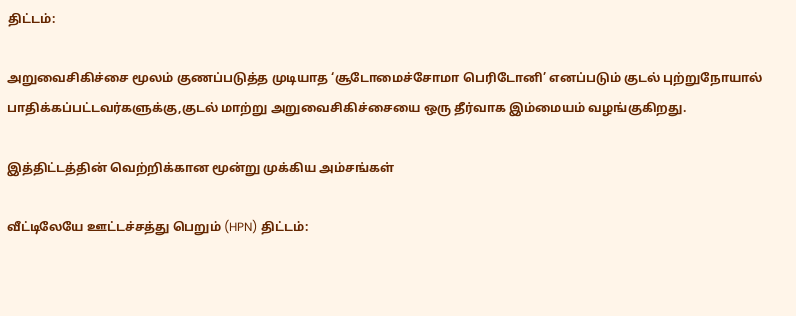திட்டம்:

அறுவைசிகிச்சை மூலம் குணப்படுத்த முடியாத ‘சூடோமைச்சோமா பெரிடோனி’ எனப்படும் குடல் புற்றுநோயால் பாதிக்கப்பட்டவர்களுக்கு,குடல் மாற்று அறுவைசிகிச்சையை ஒரு தீர்வாக இம்மையம் வழங்குகிறது.

இத்திட்டத்தின் வெற்றிக்கான மூன்று முக்கிய அம்சங்கள்

வீட்டிலேயே ஊட்டச்சத்து பெறும் (HPN) திட்டம்: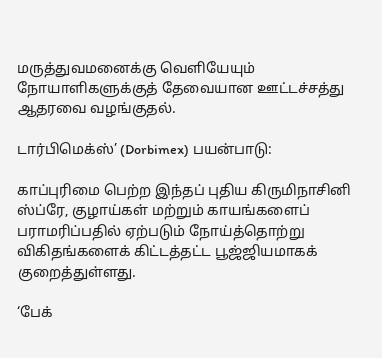மருத்துவமனைக்கு வெளியேயும் நோயாளிகளுக்குத் தேவையான ஊட்டச்சத்து ஆதரவை வழங்குதல்.

டார்பிமெக்ஸ்’ (Dorbimex) பயன்பாடு:

காப்புரிமை பெற்ற இந்தப் புதிய கிருமிநாசினி ஸ்ப்ரே, குழாய்கள் மற்றும் காயங்களைப் பராமரிப்பதில் ஏற்படும் நோய்த்தொற்று விகிதங்களைக் கிட்டத்தட்ட பூஜ்ஜியமாகக் குறைத்துள்ளது.

‘பேக்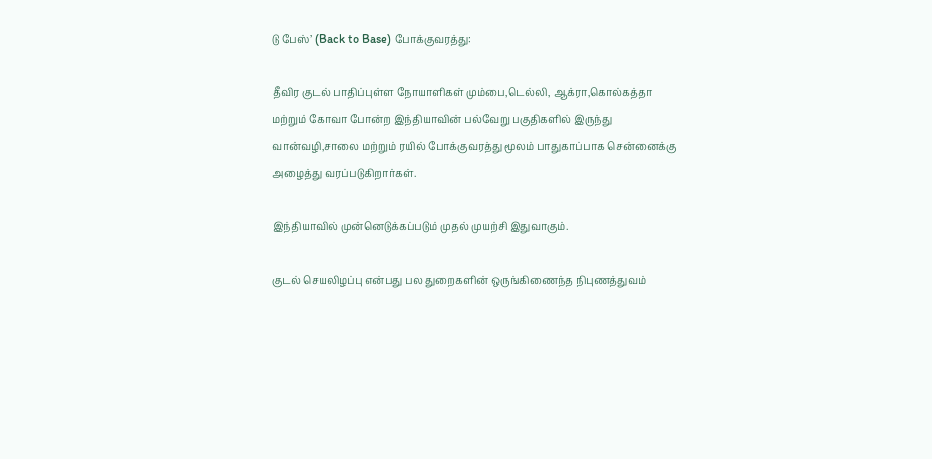டு பேஸ்’ (Back to Base) போக்குவரத்து:

தீவிர குடல் பாதிப்புள்ள நோயாளிகள் மும்பை,டெல்லி, ஆக்ரா,கொல்கத்தா மற்றும் கோவா போன்ற இந்தியாவின் பல்வேறு பகுதிகளில் இருந்து வான்வழி,சாலை மற்றும் ரயில் போக்குவரத்து மூலம் பாதுகாப்பாக சென்னைக்கு அழைத்து வரப்படுகிறார்கள்.

இந்தியாவில் முன்னெடுக்கப்படும் முதல் முயற்சி இதுவாகும்.

குடல் செயலிழப்பு என்பது பல துறைகளின் ஒருங்கிணைந்த நிபுணத்துவம்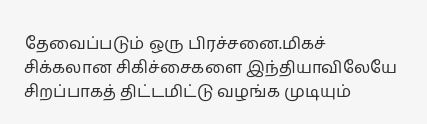தேவைப்படும் ஒரு பிரச்சனை.மிகச் சிக்கலான சிகிச்சைகளை இந்தியாவிலேயே சிறப்பாகத் திட்டமிட்டு வழங்க முடியும்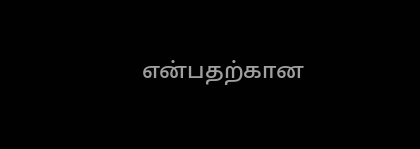என்பதற்கான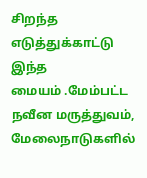சிறந்த எடுத்துக்காட்டு இந்த மையம் ‌.மேம்பட்ட நவீன மருத்துவம், மேலைநாடுகளில்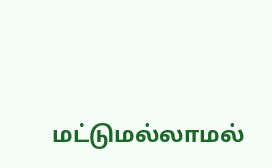மட்டுமல்லாமல்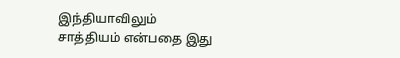இந்தியாவிலும் சாத்தியம் என்பதை இது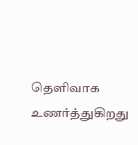தெளிவாக உணர்த்துகிறது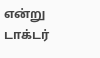என்று டாக்டர்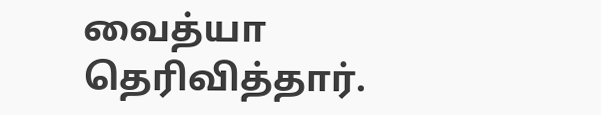வைத்யா தெரிவித்தார்.